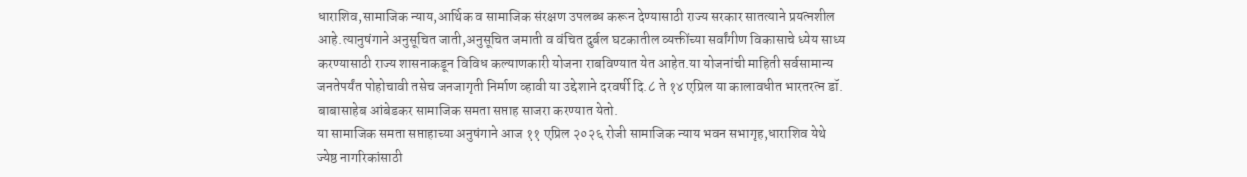धाराशिव,सामाजिक न्याय,आर्थिक व सामाजिक संरक्षण उपलब्ध करून देण्यासाठी राज्य सरकार सातत्याने प्रयत्नशील आहे.त्यानुषंगाने अनुसूचित जाती,अनुसूचित जमाती व वंचित दुर्बल घटकातील व्यक्तींच्या सर्वांगीण विकासाचे ध्येय साध्य करण्यासाठी राज्य शासनाकडून विविध कल्याणकारी योजना राबविण्यात येत आहेत.या योजनांची माहिती सर्वसामान्य जनतेपर्यंत पोहोचावी तसेच जनजागृती निर्माण व्हावी या उद्देशाने दरवर्षी दि.८ ते १४ एप्रिल या कालावधीत भारतरत्न डॉ. बाबासाहेब आंबेडकर सामाजिक समता सप्ताह साजरा करण्यात येतो.
या सामाजिक समता सप्ताहाच्या अनुषंगाने आज ११ एप्रिल २०२६ रोजी सामाजिक न्याय भवन सभागृह,धाराशिव येथे ज्येष्ठ नागरिकांसाठी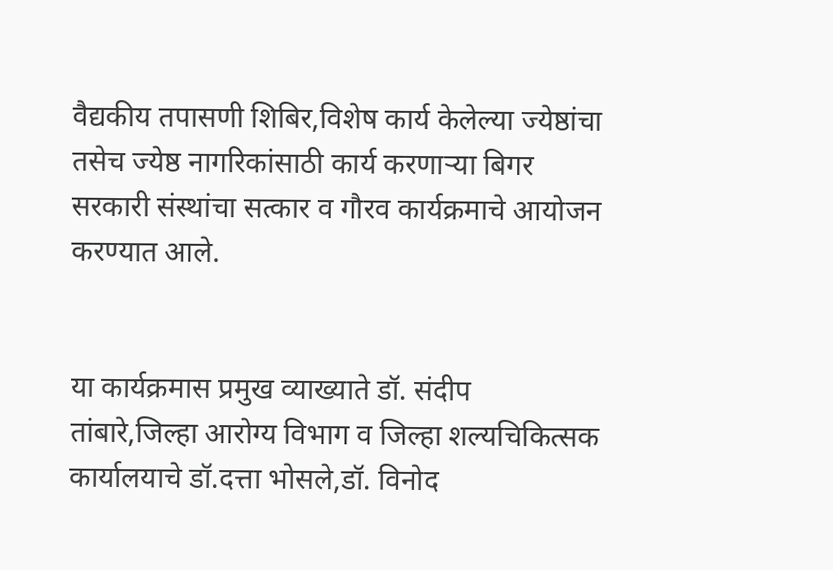वैद्यकीय तपासणी शिबिर,विशेष कार्य केलेल्या ज्येष्ठांचा तसेच ज्येष्ठ नागरिकांसाठी कार्य करणाऱ्या बिगर सरकारी संस्थांचा सत्कार व गौरव कार्यक्रमाचे आयोजन करण्यात आले.


या कार्यक्रमास प्रमुख व्याख्याते डॉ. संदीप तांबारे,जिल्हा आरोग्य विभाग व जिल्हा शल्यचिकित्सक कार्यालयाचे डॉ.दत्ता भोसले,डॉ. विनोद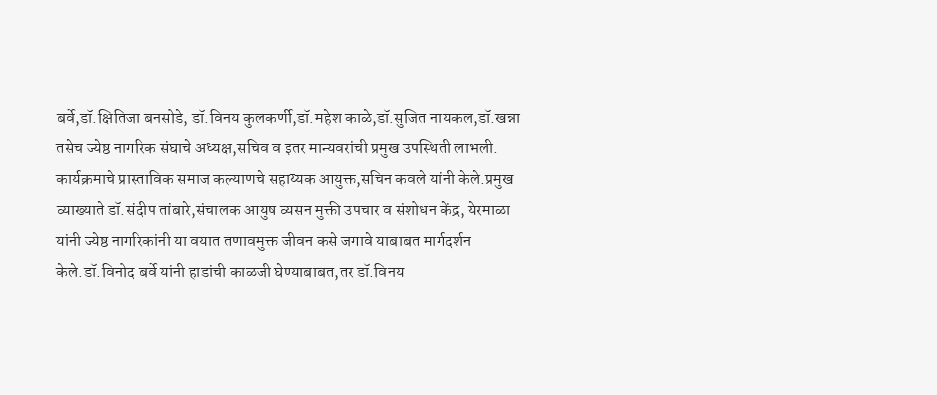बर्वे,डॉ.क्षितिजा बनसोडे, डॉ.विनय कुलकर्णी,डॉ.महेश काळे,डॉ.सुजित नायकल,डॉ.खन्ना तसेच ज्येष्ठ नागरिक संघाचे अध्यक्ष,सचिव व इतर मान्यवरांची प्रमुख उपस्थिती लाभली.
कार्यक्रमाचे प्रास्ताविक समाज कल्याणचे सहाय्यक आयुक्त,सचिन कवले यांनी केले.प्रमुख व्याख्याते डॉ.संदीप तांबारे,संचालक आयुष व्यसन मुक्ती उपचार व संशोधन केंद्र, येरमाळा यांनी ज्येष्ठ नागरिकांनी या वयात तणावमुक्त जीवन कसे जगावे याबाबत मार्गदर्शन केले.डॉ.विनोद बर्वे यांनी हाडांची काळजी घेण्याबाबत,तर डॉ.विनय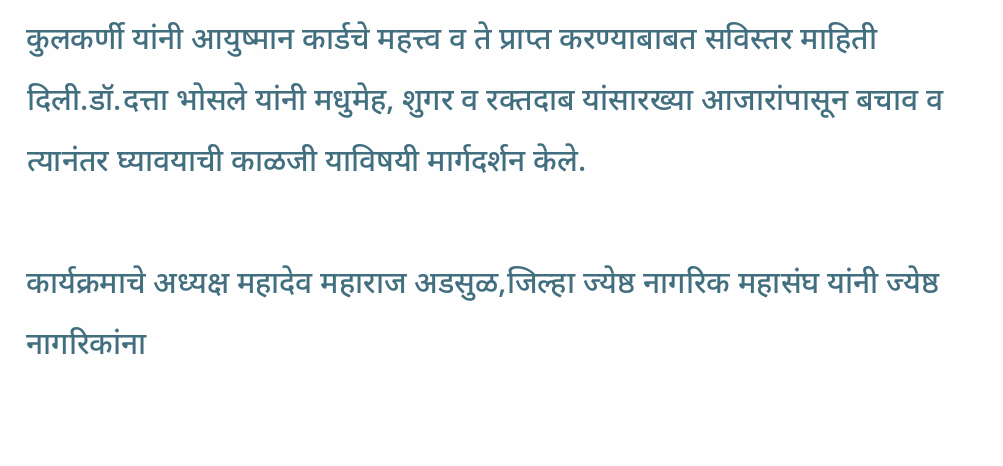कुलकर्णी यांनी आयुष्मान कार्डचे महत्त्व व ते प्राप्त करण्याबाबत सविस्तर माहिती दिली.डॉ.दत्ता भोसले यांनी मधुमेह, शुगर व रक्तदाब यांसारख्या आजारांपासून बचाव व त्यानंतर घ्यावयाची काळजी याविषयी मार्गदर्शन केले.

कार्यक्रमाचे अध्यक्ष महादेव महाराज अडसुळ,जिल्हा ज्येष्ठ नागरिक महासंघ यांनी ज्येष्ठ नागरिकांना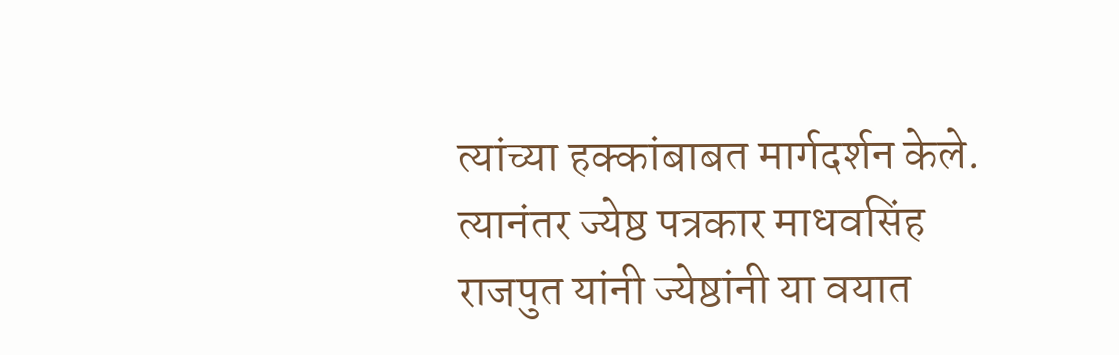त्यांच्या हक्कांबाबत मार्गदर्शन केले. त्यानंतर ज्येष्ठ पत्रकार माधवसिंह राजपुत यांनी ज्येष्ठांनी या वयात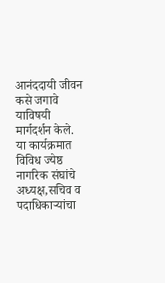आनंददायी जीवन कसे जगावे याविषयी मार्गदर्शन केले.
या कार्यक्रमात विविध ज्येष्ठ नागरिक संघांचे अध्यक्ष,सचिव व पदाधिकाऱ्यांचा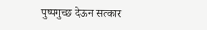पुष्पगुच्छ देऊन सत्कार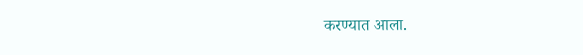करण्यात आला.